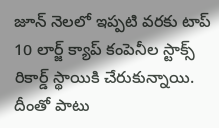జూన్ నెలలో ఇప్పటి వరకు టాప్ 10 లార్జ్ క్యాప్ కంపెనీల స్టాక్స్ రికార్డ్ స్థాయికి చేరుకున్నాయి. దీంతో పాటు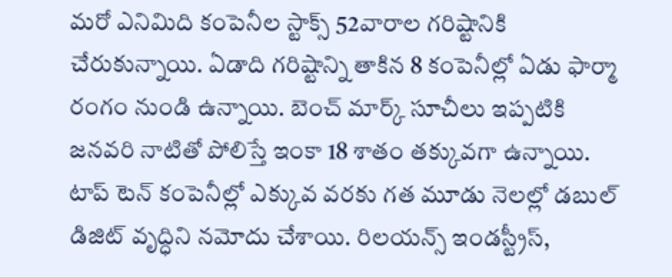మరో ఎనిమిది కంపెనీల స్టాక్స్ 52వారాల గరిష్టానికి చేరుకున్నాయి. ఏడాది గరిష్టాన్ని తాకిన 8 కంపెనీల్లో ఏడు ఫార్మా రంగం నుండి ఉన్నాయి. బెంచ్ మార్క్ సూచీలు ఇప్పటికి జనవరి నాటితో పోలిస్తే ఇంకా 18 శాతం తక్కువగా ఉన్నాయి. టాప్ టెన్ కంపెనీల్లో ఎక్కువ వరకు గత మూడు నెలల్లో డబుల్ డిజిట్ వృద్ధిని నమోదు చేశాయి. రిలయన్స్ ఇండస్ట్రీస్,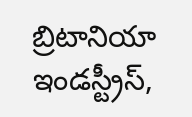బ్రిటానియా ఇండస్ట్రీస్,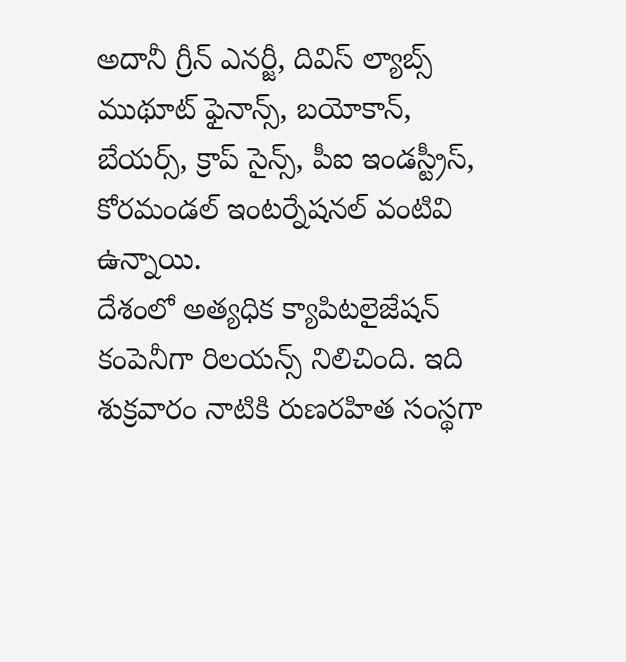అదానీ గ్రీన్ ఎనర్జీ, దివిస్ ల్యాబ్స్ ముథూట్ ఫైనాన్స్, బయోకాన్, బేయర్స్, క్రాప్ సైన్స్, పీఐ ఇండస్ట్రీస్, కోరమండల్ ఇంటర్నేషనల్ వంటివి ఉన్నాయి.
దేశంలో అత్యధిక క్యాపిటలైజేషన్ కంపెనీగా రిలయన్స్ నిలిచింది. ఇది శుక్రవారం నాటికి రుణరహిత సంస్థగా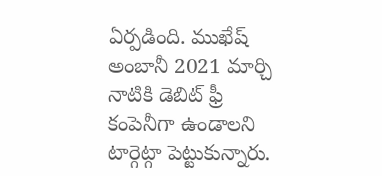ఏర్పడింది. ముఖేష్ అంబానీ 2021 మార్చి నాటికి డెబిట్ ఫ్రీ కంపెనీగా ఉండాలని టార్గెట్గా పెట్టుకున్నారు.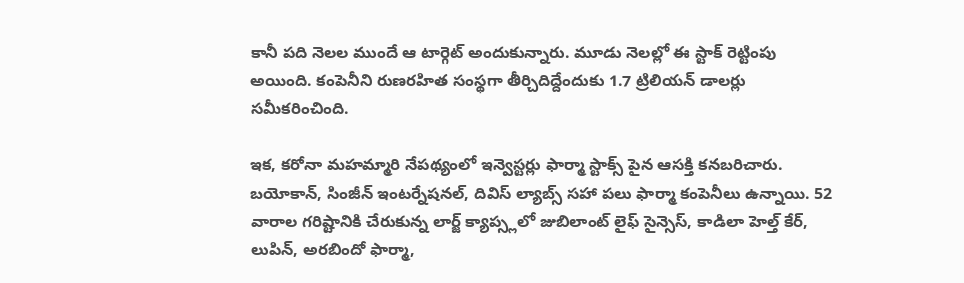కానీ పది నెలల ముందే ఆ టార్గెట్ అందుకున్నారు. మూడు నెలల్లో ఈ స్టాక్ రెట్టింపు అయింది. కంపెనీని రుణరహిత సంస్థగా తీర్చిదిద్దేందుకు 1.7 ట్రిలియన్ డాలర్లు సమీకరించింది.

ఇక, కరోనా మహమ్మారి నేపథ్యంలో ఇన్వెస్టర్లు ఫార్మా స్టాక్స్ పైన ఆసక్తి కనబరిచారు. బయోకాన్, సింజీన్ ఇంటర్నేషనల్, దివిస్ ల్యాబ్స్ సహా పలు ఫార్మా కంపెనీలు ఉన్నాయి. 52 వారాల గరిష్టానికి చేరుకున్న లార్జ్ క్యాప్స్లలో జుబిలాంట్ లైఫ్ సైన్సెస్, కాడిలా హెల్త్ కేర్, లుపిన్, అరబిందో ఫార్మా,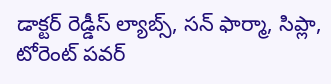డాక్టర్ రెడ్డీస్ ల్యాబ్స్, సన్ ఫార్మా, సిప్లా, టోరెంట్ పవర్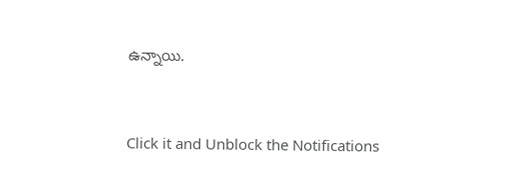ఉన్నాయి.


Click it and Unblock the Notifications